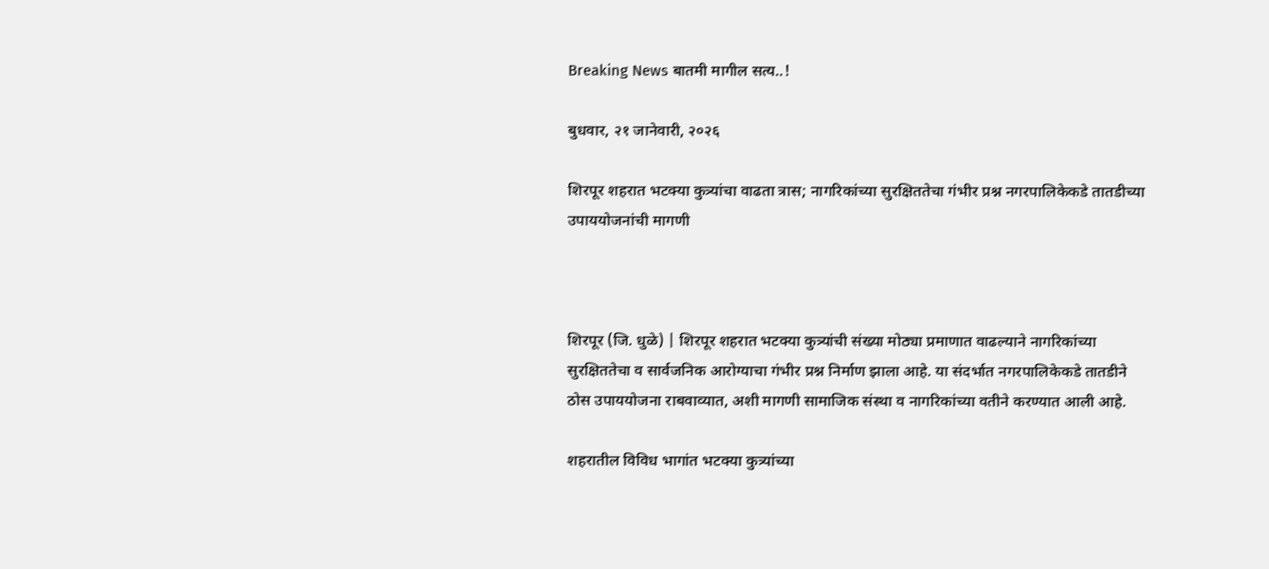Breaking News बातमी मागील सत्य..!

बुधवार, २१ जानेवारी, २०२६

शिरपूर शहरात भटक्या कुत्र्यांचा वाढता त्रास; नागरिकांच्या सुरक्षिततेचा गंभीर प्रश्न नगरपालिकेकडे तातडीच्या उपाययोजनांची मागणी



शिरपूर (जि. धुळे) | शिरपूर शहरात भटक्या कुत्र्यांची संख्या मोठ्या प्रमाणात वाढल्याने नागरिकांच्या सुरक्षिततेचा व सार्वजनिक आरोग्याचा गंभीर प्रश्न निर्माण झाला आहे. या संदर्भात नगरपालिकेकडे तातडीने ठोस उपाययोजना राबवाव्यात, अशी मागणी सामाजिक संस्था व नागरिकांच्या वतीने करण्यात आली आहे.

शहरातील विविध भागांत भटक्या कुत्र्यांच्या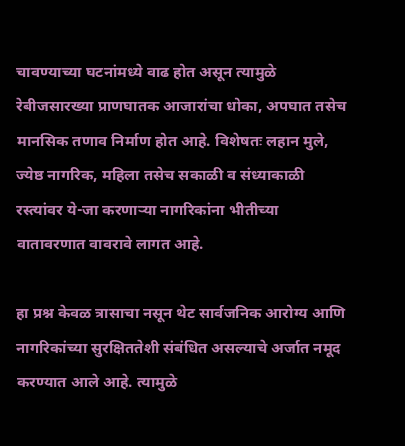चावण्याच्या घटनांमध्ये वाढ होत असून त्यामुळे रेबीजसारख्या प्राणघातक आजारांचा धोका, अपघात तसेच मानसिक तणाव निर्माण होत आहे. विशेषतः लहान मुले, ज्येष्ठ नागरिक, महिला तसेच सकाळी व संध्याकाळी रस्त्यांवर ये-जा करणाऱ्या नागरिकांना भीतीच्या वातावरणात वावरावे लागत आहे.

हा प्रश्न केवळ त्रासाचा नसून थेट सार्वजनिक आरोग्य आणि नागरिकांच्या सुरक्षिततेशी संबंधित असल्याचे अर्जात नमूद करण्यात आले आहे. त्यामुळे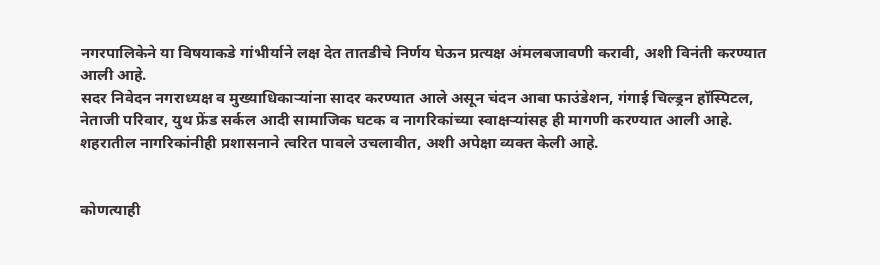नगरपालिकेने या विषयाकडे गांभीर्याने लक्ष देत तातडीचे निर्णय घेऊन प्रत्यक्ष अंमलबजावणी करावी, अशी विनंती करण्यात आली आहे.
सदर निवेदन नगराध्यक्ष व मुख्याधिकाऱ्यांना सादर करण्यात आले असून चंदन आबा फाउंडेशन, गंगाई चिल्ड्रन हॉस्पिटल, नेताजी परिवार, युथ फ्रेंड सर्कल आदी सामाजिक घटक व नागरिकांच्या स्वाक्षऱ्यांसह ही मागणी करण्यात आली आहे.
शहरातील नागरिकांनीही प्रशासनाने त्वरित पावले उचलावीत, अशी अपेक्षा व्यक्त केली आहे.


कोणत्याही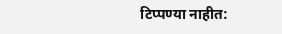टिप्पण्‍या नाहीत: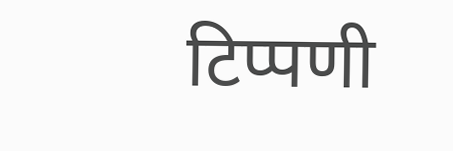टिप्पणी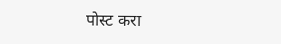पोस्ट करा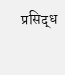प्रसिद्ध